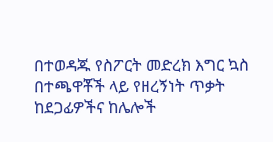በተወዳጁ የስፖርት መድረክ እግር ኳስ በተጫዋቾች ላይ የዘረኝነት ጥቃት ከደጋፊዎችና ከሌሎች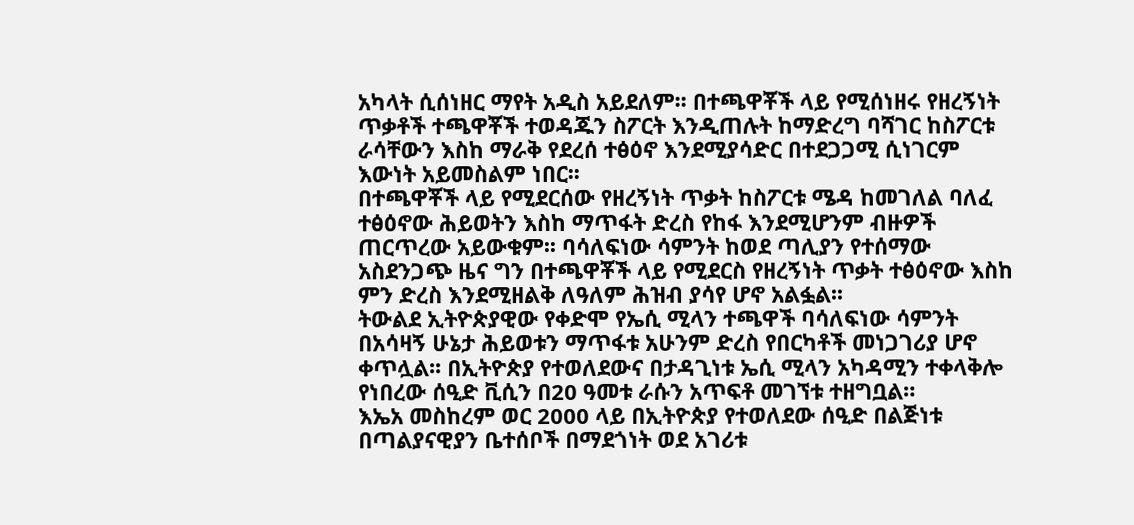አካላት ሲሰነዘር ማየት አዲስ አይደለም፡፡ በተጫዋቾች ላይ የሚሰነዘሩ የዘረኝነት ጥቃቶች ተጫዋቾች ተወዳጁን ስፖርት እንዲጠሉት ከማድረግ ባሻገር ከስፖርቱ ራሳቸውን እስከ ማራቅ የደረሰ ተፅዕኖ እንደሚያሳድር በተደጋጋሚ ሲነገርም እውነት አይመስልም ነበር፡፡
በተጫዋቾች ላይ የሚደርሰው የዘረኝነት ጥቃት ከስፖርቱ ሜዳ ከመገለል ባለፈ ተፅዕኖው ሕይወትን እስከ ማጥፋት ድረስ የከፋ እንደሚሆንም ብዙዎች ጠርጥረው አይውቁም፡፡ ባሳለፍነው ሳምንት ከወደ ጣሊያን የተሰማው አስደንጋጭ ዜና ግን በተጫዋቾች ላይ የሚደርስ የዘረኝነት ጥቃት ተፅዕኖው እስከ ምን ድረስ እንደሚዘልቅ ለዓለም ሕዝብ ያሳየ ሆኖ አልፏል፡፡
ትውልደ ኢትዮጵያዊው የቀድሞ የኤሲ ሚላን ተጫዋች ባሳለፍነው ሳምንት በአሳዛኝ ሁኔታ ሕይወቱን ማጥፋቱ አሁንም ድረስ የበርካቶች መነጋገሪያ ሆኖ ቀጥሏል፡፡ በኢትዮጵያ የተወለደውና በታዳጊነቱ ኤሲ ሚላን አካዳሚን ተቀላቅሎ የነበረው ሰዒድ ቪሲን በ20 ዓመቱ ራሱን አጥፍቶ መገኘቱ ተዘግቧል።
እኤአ መስከረም ወር 2000 ላይ በኢትዮጵያ የተወለደው ሰዒድ በልጅነቱ በጣልያናዊያን ቤተሰቦች በማደጎነት ወደ አገሪቱ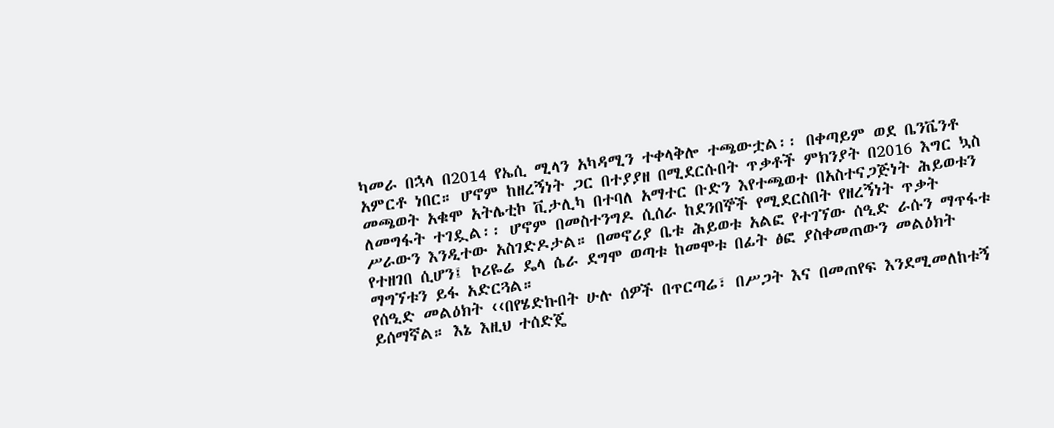ካመራ በኋላ በ2014 የኤሲ ሚላን አካዳሚን ተቀላቅሎ ተጫውቷል፡፡ በቀጣይም ወደ ቤንቬንቶ አምርቶ ነበር። ሆኖም ከዘረኝነት ጋር በተያያዘ በሚደርሱበት ጥቃቶች ምክንያት በ2016 እግር ኳስ መጫወት አቁሞ አትሌቲኮ ቪታሊካ በተባለ አማተር ቡድን እየተጫወተ በአስተናጋጅነት ሕይወቱን ለመግፋት ተገዷል፡፡ ሆኖም በመስተንግዶ ሲሰራ ከደንበኞች የሚደርስበት የዘረኝነት ጥቃት ሥራውን እንዲተው አስገድዶታል። በመኖሪያ ቤቱ ሕይወቱ አልፎ የተገኘው ሰዒድ ራሱን ማጥፋቱ የተዘገበ ሲሆን፤ ኮሪዬሬ ዴላ ሴራ ደግሞ ወጣቱ ከመሞቱ በፊት ፅፎ ያስቀመጠውን መልዕክት ማግኘቱን ይፋ አድርጓል።
የሰዒድ መልዕክት ‹‹በየሄድኩበት ሁሉ ሰዎች በጥርጣሬ፣ በሥጋት እና በመጠየፍ እንደሚመለከቱኝ ይሰማኛል። እኔ እዚህ ተሰድጄ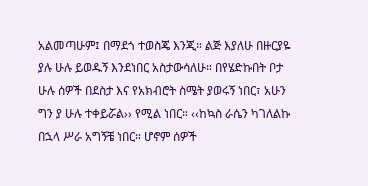አልመጣሁም፤ በማደጎ ተወስጄ እንጂ። ልጅ እያለሁ በዙርያዬ ያሉ ሁሉ ይወዱኝ እንደነበር አስታውሳለሁ። በየሄድኩበት ቦታ ሁሉ ሰዎች በደስታ እና የአክብሮት ስሜት ያወሩኝ ነበር፣ አሁን ግን ያ ሁሉ ተቀይሯል›› የሚል ነበር። ‹‹ከኳስ ራሴን ካገለልኩ በኋላ ሥራ አግኝቼ ነበር። ሆኖም ሰዎች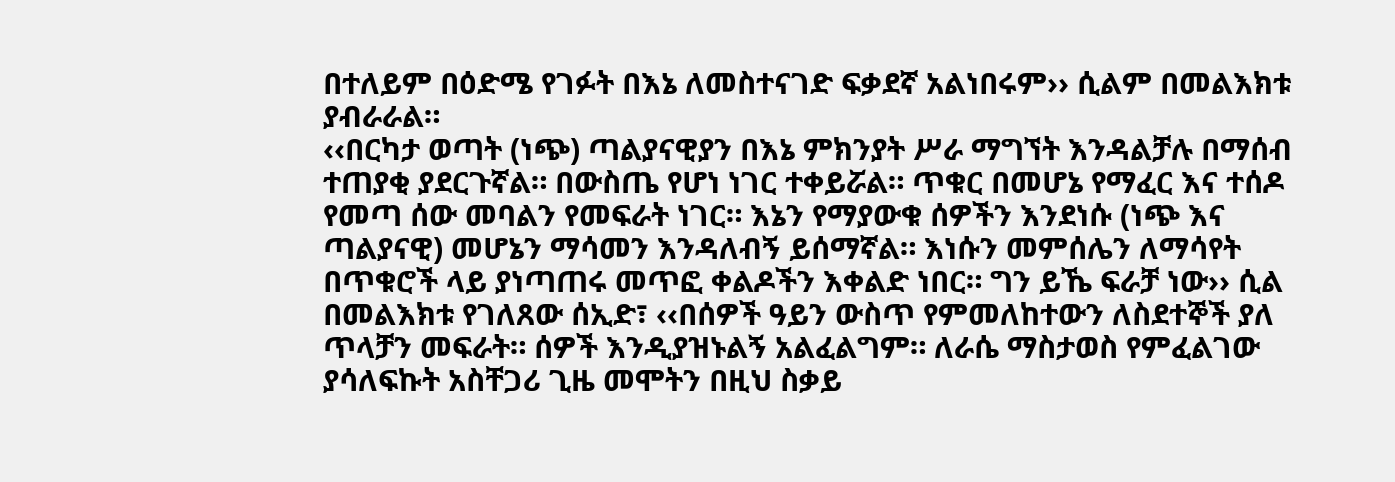በተለይም በዕድሜ የገፉት በእኔ ለመስተናገድ ፍቃደኛ አልነበሩም›› ሲልም በመልእክቱ ያብራራል።
‹‹በርካታ ወጣት (ነጭ) ጣልያናዊያን በእኔ ምክንያት ሥራ ማግኘት እንዳልቻሉ በማሰብ ተጠያቂ ያደርጉኛል። በውስጤ የሆነ ነገር ተቀይሯል። ጥቁር በመሆኔ የማፈር እና ተሰዶ የመጣ ሰው መባልን የመፍራት ነገር። እኔን የማያውቁ ሰዎችን እንደነሱ (ነጭ እና ጣልያናዊ) መሆኔን ማሳመን እንዳለብኝ ይሰማኛል። እነሱን መምሰሌን ለማሳየት በጥቁሮች ላይ ያነጣጠሩ መጥፎ ቀልዶችን እቀልድ ነበር። ግን ይኼ ፍራቻ ነው›› ሲል በመልእክቱ የገለጸው ሰኢድ፣ ‹‹በሰዎች ዓይን ውስጥ የምመለከተውን ለስደተኞች ያለ ጥላቻን መፍራት። ሰዎች እንዲያዝኑልኝ አልፈልግም። ለራሴ ማስታወስ የምፈልገው ያሳለፍኩት አስቸጋሪ ጊዜ መሞትን በዚህ ስቃይ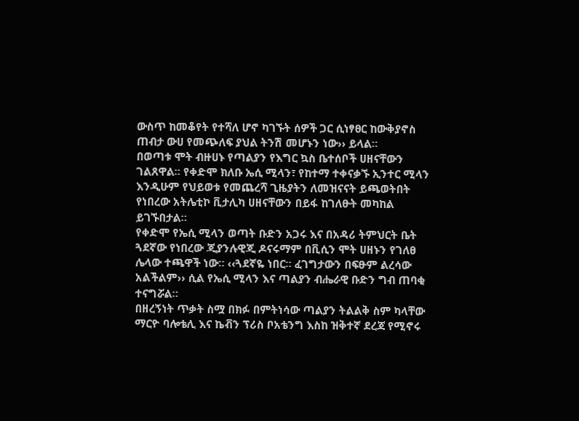ውስጥ ከመቆየት የተሻለ ሆኖ ካገኙት ሰዎች ጋር ሲነፃፀር ከውቅያኖስ ጠብታ ውሀ የመጭለፍ ያህል ትንሽ መሆኑን ነው›› ይላል።
በወጣቱ ሞት ብዙሀኑ የጣልያን የእግር ኳስ ቤተሰቦች ሀዘናቸውን ገልጸዋል፡፡ የቀድሞ ክለቡ ኤሲ ሚላን፣ የከተማ ተቀናቃኙ ኢንተር ሚላን እንዲሁም የህይወቱ የመጨረሻ ጊዜያትን ለመዝናናት ይጫወትበት የነበረው አትሌቲኮ ቪታሊካ ሀዘናቸውን በይፋ ከገለፁት መካከል ይገኙበታል።
የቀድሞ የኤሲ ሚላን ወጣት ቡድን አጋሩ እና በአዳሪ ትምህርት ቤት ጓደኛው የነበረው ጂያንሉዊጂ ዶናሩማም በቪሲን ሞት ሀዘኑን የገለፀ ሌላው ተጫዋች ነው። ‹‹ጓደኛዬ ነበር። ፈገግታውን በፍፁም ልረሳው አልችልም›› ሲል የኤሲ ሚላን እና ጣልያን ብሔራዊ ቡድን ግብ ጠባቂ ተናግሯል።
በዘረኝነት ጥቃት ስሟ በክፉ በምትነሳው ጣልያን ትልልቅ ስም ካላቸው ማርዮ ባሎቴሊ እና ኬቭን ፕሪስ ቦአቴንግ እስከ ዝቅተኛ ደረጃ የሚኖሩ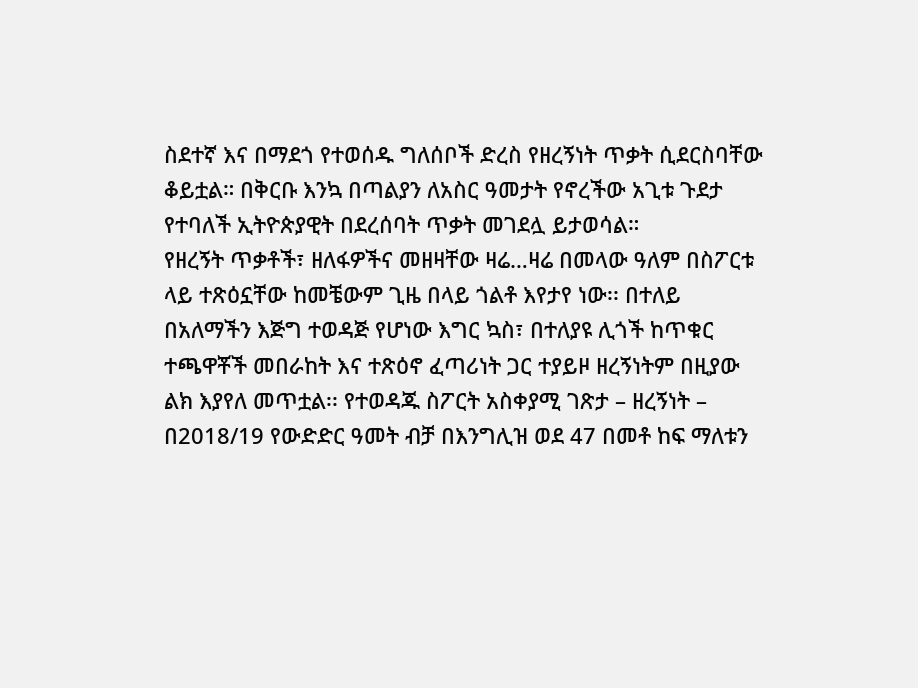ስደተኛ እና በማደጎ የተወሰዱ ግለሰቦች ድረስ የዘረኝነት ጥቃት ሲደርስባቸው ቆይቷል። በቅርቡ እንኳ በጣልያን ለአስር ዓመታት የኖረችው አጊቱ ጉደታ የተባለች ኢትዮጵያዊት በደረሰባት ጥቃት መገደሏ ይታወሳል።
የዘረኝት ጥቃቶች፣ ዘለፋዎችና መዘዛቸው ዛሬ…ዛሬ በመላው ዓለም በስፖርቱ ላይ ተጽዕኗቸው ከመቼውም ጊዜ በላይ ጎልቶ እየታየ ነው፡፡ በተለይ በአለማችን እጅግ ተወዳጅ የሆነው እግር ኳስ፣ በተለያዩ ሊጎች ከጥቁር ተጫዋቾች መበራከት እና ተጽዕኖ ፈጣሪነት ጋር ተያይዞ ዘረኝነትም በዚያው ልክ እያየለ መጥቷል፡፡ የተወዳጁ ስፖርት አስቀያሚ ገጽታ – ዘረኝነት – በ2018/19 የውድድር ዓመት ብቻ በእንግሊዝ ወደ 47 በመቶ ከፍ ማለቱን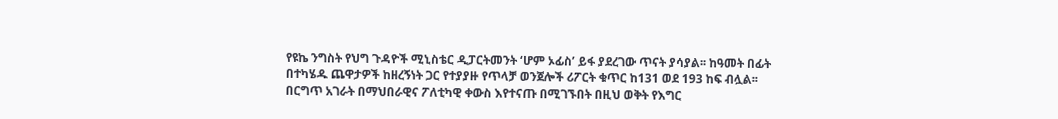የዩኬ ንግስት የህግ ጉዳዮች ሚኒስቴር ዲፓርትመንት ‘ሆም ኦፊስ’ ይፋ ያደረገው ጥናት ያሳያል፡፡ ከዓመት በፊት በተካሄዱ ጨዋታዎች ከዘረኝነት ጋር የተያያዙ የጥላቻ ወንጀሎች ሪፖርት ቁጥር ከ131 ወደ 193 ከፍ ብሏል፡፡
በርግጥ አገራት በማህበራዊና ፖለቲካዊ ቀውስ እየተናጡ በሚገኙበት በዚህ ወቅት የእግር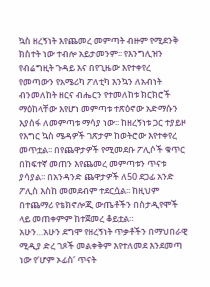ኳስ ዘረኝነት እየጨመረ መምጣት ብዙም የሚደንቅ ክስተት ነው ተብሎ አይታመንም፡፡ የእንግሊዝን የብሬግዚት ጉዳይ እና በየጊዜው እየተቀየረ የመጣውን የአሜሪካ ፖለቲካ እንኳን ለአብነት ብንመለከት ዘርና ብሔርን የተመለከቱ ክርክሮች ማዕከላቸው እየሆነ መምጣቱ ተጽዕኖው አድማሱን እያሰፋ ለመምጣቱ ማሳያ ነው፡፡ ከዘረኝነቱ ጋር ተያይዞ የእግር ኳስ ሜዳዎች ገጽታም ከወትሮው እየተቀየረ መጥቷል፡፡ በየጨዋታዎች የሚመደቡ ፖሊሶች ቁጥር በከፍተኛ መጠን እየጨመረ መምጣቱን ጥናቱ ያሳያል፡፡ በአንዳንድ ጨዋታዎች ለ50 ደጋፊ አንድ ፖሊስ እስከ መመደብም ተደርሷል፡፡ ከዚህም በተጨማሪ የቴክኖሎጂ ውጤቶችን በስታዲየሞች ላይ መጠቀምም ከተጀመረ ቆይቷል።
አሁን…አሁን ደግሞ የዘረኝነት ጥቃቶችን በማህበራዊ ሚዲያ ድረ ገጾች መልቀቅም እየተለመደ እንደመጣ ነው የ‘ሆም ኦፊስ’ ጥናት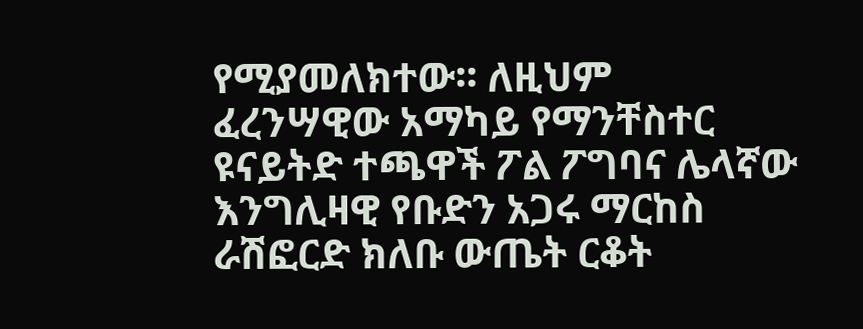የሚያመለክተው፡፡ ለዚህም ፈረንሣዊው አማካይ የማንቸስተር ዩናይትድ ተጫዋች ፖል ፖግባና ሌላኛው እንግሊዛዊ የቡድን አጋሩ ማርከስ ራሽፎርድ ክለቡ ውጤት ርቆት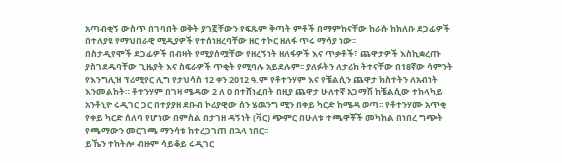አጣብቂኝ ውስጥ በገባበት ወቅት ያገኟቸውን የፍጹም ቅጣት ምቶች በማምከናቸው ከራሱ ከክለቡ ደጋፊዎች በተለያዩ የማህበራዊ ሚዲያዎች የተሰነዘረባቸው ዘር ተኮር ዘለፋ ጥሩ ማሳያ ነው፡፡
በስታዲየሞች ደጋፊዎች በብዛት የሚያሰሟቸው የዘረኝነት ዘለፋዎች እና ጥቃቶች፣ ጨዋታዎች እስኪቋረጡ ያስገደዱባቸው ጊዜያት እና ስፍራዎች ጥቂት የሚባሉ አይደሉም፡፡ ያለፉትን ለታሪክ ትተናቸው በ18ኛው ሳምንት የእንግሊዝ ፕሪሚየር ሊግ የታህሳስ 12 ቀን 2012 ዓ.ም የቶተንሃም እና የቼልሲን ጨዋታ ክስተትን ለአብነት እንመልከት። ቶተንሃም በገዛ ሜዳው 2 ለ 0 በተሸነፈበት በዚያ ጨዋታ ሁለተኛ አጋማሽ ከቼልሲው ተከላካይ አንቶኒዮ ሩዲገር ጋር በተያያዘ ደቡብ ኮሪያዊው ሰን ሄዉንግ ሚን በቀይ ካርድ ከሜዳ ወጣ፡፡ የቶተንሃሙ አጥቂ የቀይ ካርድ ሰለባ የሆነው በምስል በታገዘ ዳኝነት (ቫር) ጭምር በሁለቱ ተጫዋቾች መካከል በነበረ ግጭት የጫማውን መርገጫ ማንሳቱ ከተረጋገጠ በኋላ ነበር፡፡
ይኼን ተከትሎ ብዙም ሳይቆይ ሩዲገር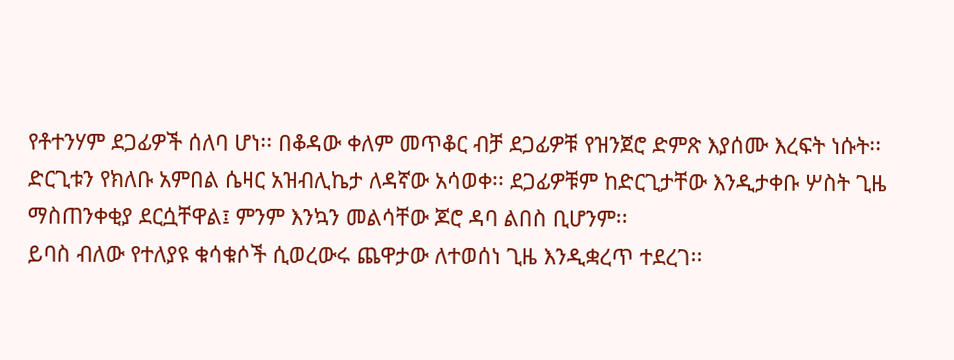የቶተንሃም ደጋፊዎች ሰለባ ሆነ፡፡ በቆዳው ቀለም መጥቆር ብቻ ደጋፊዎቹ የዝንጀሮ ድምጽ እያሰሙ እረፍት ነሱት፡፡ ድርጊቱን የክለቡ አምበል ሴዛር አዝብሊኬታ ለዳኛው አሳወቀ፡፡ ደጋፊዎቹም ከድርጊታቸው እንዲታቀቡ ሦስት ጊዜ ማስጠንቀቂያ ደርሷቸዋል፤ ምንም እንኳን መልሳቸው ጆሮ ዳባ ልበስ ቢሆንም፡፡
ይባስ ብለው የተለያዩ ቁሳቁሶች ሲወረውሩ ጨዋታው ለተወሰነ ጊዜ እንዲቋረጥ ተደረገ፡፡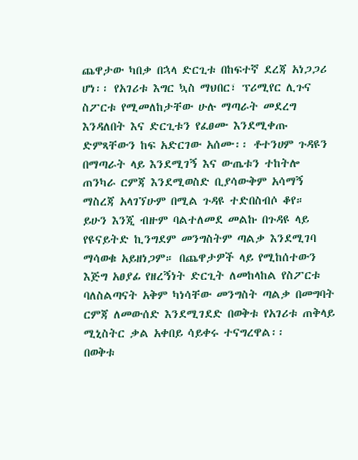ጨዋታው ካበቃ በኋላ ድርጊቱ በከፍተኛ ደረጃ አነጋጋሪ ሆነ፡፡ የአገሪቱ እግር ኳስ ማህበር፣ ፕሪሚየር ሊጉና ስፖርቱ የሚመለከታቸው ሁሉ ማጣራት መደረግ እንዳለበት እና ድርጊቱን የፈፀሙ እንደሚቀጡ ድምጻቸውን ከፍ አድርገው አሰሙ፡፡ ቶተንሀም ጉዳዩን በማጣራት ላይ እንደሚገኝ እና ውጤቱን ተከትሎ ጠንካራ ርምጃ እንደሚወስድ ቢያሳውቅም አሳማኝ ማስረጃ አላገኘሁም በሚል ጉዳዩ ተድበስብሶ ቆየ።
ይሁን እንጂ ብዙም ባልተለመደ መልኩ በጉዳዩ ላይ የዩናይትድ ኪንግደም መንግስትም ጣልቃ እንደሚገባ ማሳወቁ አይዘነጋም። በጨዋታዎች ላይ የሚከሰተውን እጅግ አፀያፊ የዘረኝነት ድርጊት ለመከላከል የስፖርቱ ባለስልጣናት አቅም ካነሳቸው መንግስት ጣልቃ በመግባት ርምጃ ለመውሰድ እንደሚገደድ በወቅቱ የአገሪቱ ጠቅላይ ሚኒስትር ቃል አቀበይ ሳይቀሩ ተናግረዋል፡፡
በወቅቱ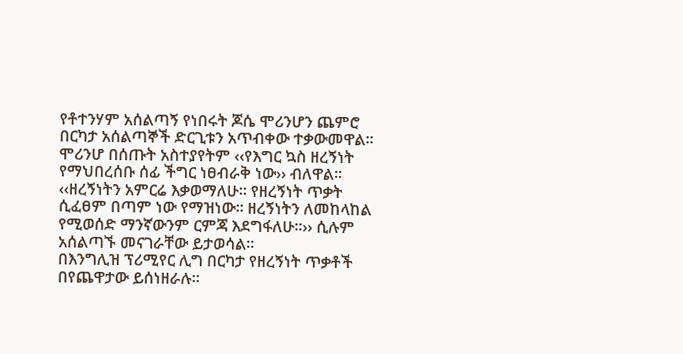የቶተንሃም አሰልጣኝ የነበሩት ጆሴ ሞሪንሆን ጨምሮ በርካታ አሰልጣኞች ድርጊቱን አጥብቀው ተቃውመዋል፡፡ ሞሪንሆ በሰጡት አስተያየትም ‹‹የእግር ኳስ ዘረኝነት የማህበረሰቡ ሰፊ ችግር ነፀብራቅ ነው›› ብለዋል፡፡ ‹‹ዘረኝነትን አምርሬ እቃወማለሁ፡፡ የዘረኝነት ጥቃት ሲፈፀም በጣም ነው የማዝነው፡፡ ዘረኝነትን ለመከላከል የሚወሰድ ማንኛውንም ርምጃ እደግፋለሁ፡፡›› ሲሉም አሰልጣኙ መናገራቸው ይታወሳል።
በእንግሊዝ ፕሪሚየር ሊግ በርካታ የዘረኝነት ጥቃቶች በየጨዋታው ይሰነዘራሉ፡፡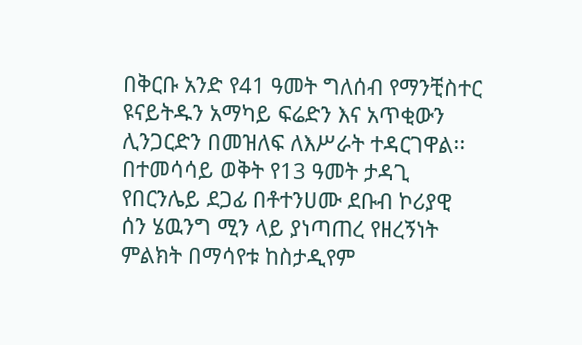በቅርቡ አንድ የ41 ዓመት ግለሰብ የማንቺስተር ዩናይትዱን አማካይ ፍሬድን እና አጥቂውን ሊንጋርድን በመዝለፍ ለእሥራት ተዳርገዋል፡፡ በተመሳሳይ ወቅት የ13 ዓመት ታዳጊ የበርንሌይ ደጋፊ በቶተንሀሙ ደቡብ ኮሪያዊ ሰን ሄዉንግ ሚን ላይ ያነጣጠረ የዘረኝነት ምልክት በማሳየቱ ከስታዲየም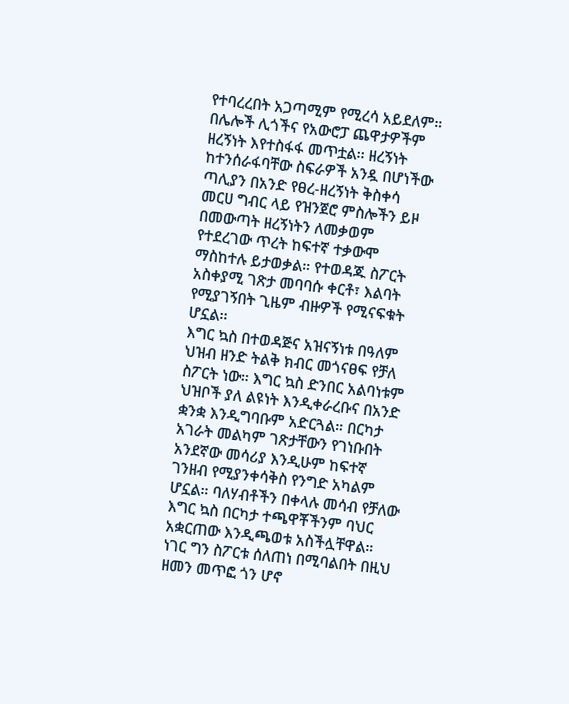የተባረረበት አጋጣሚም የሚረሳ አይደለም።
በሌሎች ሊጎችና የአውሮፓ ጨዋታዎችም ዘረኝነት እየተስፋፋ መጥቷል፡፡ ዘረኝነት ከተንሰራፋባቸው ስፍራዎች አንዷ በሆነችው ጣሊያን በአንድ የፀረ-ዘረኝነት ቅስቀሳ መርሀ ግብር ላይ የዝንጀሮ ምስሎችን ይዞ በመውጣት ዘረኝነትን ለመቃወም የተደረገው ጥረት ከፍተኛ ተቃውሞ ማስከተሉ ይታወቃል። የተወዳጁ ስፖርት አስቀያሚ ገጽታ መባባሱ ቀርቶ፣ እልባት የሚያገኝበት ጊዜም ብዙዎች የሚናፍቁት ሆኗል፡፡
እግር ኳስ በተወዳጅና አዝናኝነቱ በዓለም ህዝብ ዘንድ ትልቅ ክብር መጎናፀፍ የቻለ ስፖርት ነው። እግር ኳስ ድንበር አልባነቱም ህዝቦች ያለ ልዩነት እንዲቀራረቡና በአንድ ቋንቋ እንዲግባቡም አድርጓል። በርካታ አገራት መልካም ገጽታቸውን የገነቡበት አንደኛው መሳሪያ እንዲሁም ከፍተኛ ገንዘብ የሚያንቀሳቅስ የንግድ አካልም ሆኗል። ባለሃብቶችን በቀላሉ መሳብ የቻለው እግር ኳስ በርካታ ተጫዋቾችንም ባህር አቋርጠው እንዲጫወቱ አስችሏቸዋል። ነገር ግን ስፖርቱ ሰለጠነ በሚባልበት በዚህ ዘመን መጥፎ ጎን ሆኖ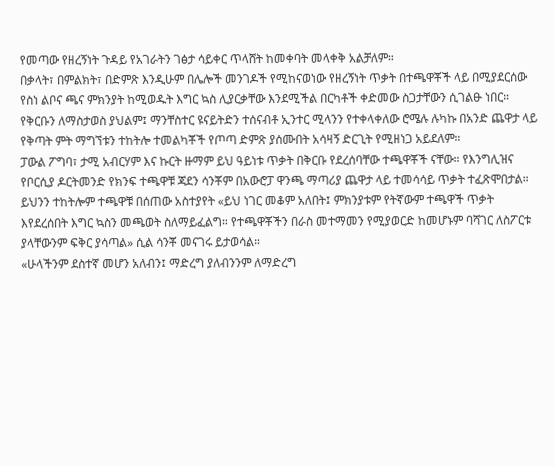የመጣው የዘረኝነት ጉዳይ የአገራትን ገፅታ ሳይቀር ጥላሸት ከመቀባት መላቀቅ አልቻለም።
በቃላት፣ በምልክት፣ በድምጽ እንዲሁም በሌሎች መንገዶች የሚከናወነው የዘረኝነት ጥቃት በተጫዋቾች ላይ በሚያደርሰው የስነ ልቦና ጫና ምክንያት ከሚወዱት እግር ኳስ ሊያርቃቸው እንደሚችል በርካቶች ቀድመው ስጋታቸውን ሲገልፁ ነበር። የቅርቡን ለማስታወስ ያህልም፤ ማንቸስተር ዩናይትድን ተሰናብቶ ኢንተር ሚላንን የተቀላቀለው ሮሜሉ ሉካኩ በአንድ ጨዋታ ላይ የቅጣት ምት ማግኘቱን ተከትሎ ተመልካቾች የጦጣ ድምጽ ያሰሙበት አሳዛኝ ድርጊት የሚዘነጋ አይደለም።
ፓውል ፖግባ፣ ታሚ አብርሃም እና ኩርት ዙማም ይህ ዓይነቱ ጥቃት በቅርቡ የደረሰባቸው ተጫዋቾች ናቸው። የእንግሊዝና የቦርሲያ ዶርትመንድ የክንፍ ተጫዋቹ ጃደን ሳንቾም በአውሮፓ ዋንጫ ማጣሪያ ጨዋታ ላይ ተመሳሳይ ጥቃት ተፈጽሞበታል። ይህንን ተከትሎም ተጫዋቹ በሰጠው አስተያየት «ይህ ነገር መቆም አለበት፤ ምክንያቱም የትኛውም ተጫዋች ጥቃት እየደረሰበት እግር ኳስን መጫወት ስለማይፈልግ። የተጫዋቾችን በራስ መተማመን የሚያወርድ ከመሆኑም ባሻገር ለስፖርቱ ያላቸውንም ፍቅር ያሳጣል» ሲል ሳንቾ መናገሩ ይታወሳል።
«ሁላችንም ደስተኛ መሆን አለብን፤ ማድረግ ያለብንንም ለማድረግ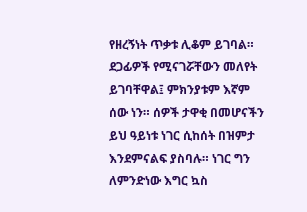የዘረኝነት ጥቃቱ ሊቆም ይገባል። ደጋፊዎች የሚናገሯቸውን መለየት ይገባቸዋል፤ ምክንያቱም እኛም ሰው ነን። ሰዎች ታዋቂ በመሆናችን ይህ ዓይነቱ ነገር ሲከሰት በዝምታ እንደምናልፍ ያስባሉ። ነገር ግን ለምንድነው እግር ኳስ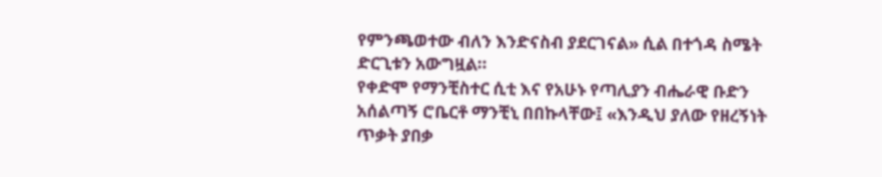የምንጫወተው ብለን እንድናስብ ያደርገናል» ሲል በተጎዳ ስሜት ድርጊቱን አውግዟል።
የቀድሞ የማንቺስተር ሲቲ እና የአሁኑ የጣሊያን ብሔራዊ ቡድን አሰልጣኝ ሮቤርቶ ማንቺኒ በበኩላቸው፤ «እንዲህ ያለው የዘረኝነት ጥቃት ያበቃ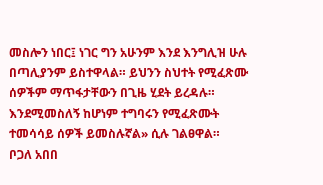መስሎን ነበር፤ ነገር ግን አሁንም እንደ እንግሊዝ ሁሉ በጣሊያንም ይስተዋላል። ይህንን ስህተት የሚፈጽሙ ሰዎችም ማጥፋታቸውን በጊዜ ሂደት ይረዳሉ። እንደሚመስለኝ ከሆነም ተግባሩን የሚፈጽሙት ተመሳሳይ ሰዎች ይመስሉኛል» ሲሉ ገልፀዋል።
ቦጋለ አበበ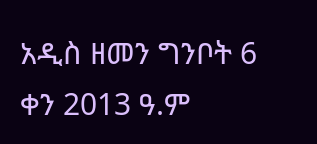አዲስ ዘመን ግንቦት 6 ቀን 2013 ዓ.ም